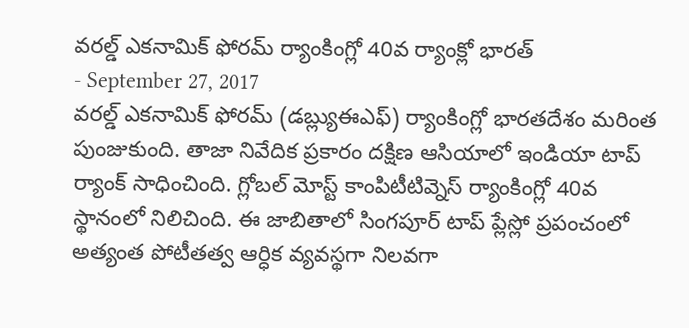వరల్డ్ ఎకనామిక్ ఫోరమ్ ర్యాంకింగ్లో 40వ ర్యాంక్లో భారత్
- September 27, 2017
వరల్డ్ ఎకనామిక్ ఫోరమ్ (డబ్ల్యుఈఎఫ్) ర్యాంకింగ్లో భారతదేశం మరింత పుంజుకుంది. తాజా నివేదిక ప్రకారం దక్షిణ ఆసియాలో ఇండియా టాప్ ర్యాంక్ సాధించింది. గ్లోబల్ మోస్ట్ కాంపిటీటివ్నెస్ ర్యాంకింగ్లో 40వ స్థానంలో నిలిచింది. ఈ జాబితాలో సింగపూర్ టాప్ ప్లేస్లో ప్రపంచంలో అత్యంత పోటీతత్వ ఆర్ధిక వ్యవస్థగా నిలవగా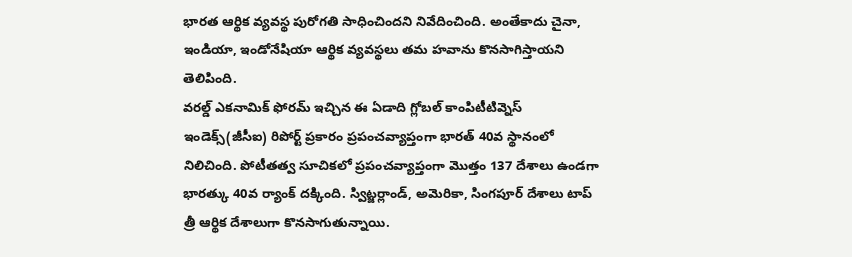భారత ఆర్థిక వ్యవస్థ పురోగతి సాధించిందని నివేదించింది. అంతేకాదు చైనా, ఇండియా, ఇండోనేషియా ఆర్థిక వ్యవస్థలు తమ హవాను కొనసాగిస్తాయని తెలిపింది.
వరల్డ్ ఎకనామిక్ ఫోరమ్ ఇచ్చిన ఈ ఏడాది గ్లోబల్ కాంపిటీటివ్నెస్ ఇండెక్స్(జీసీఐ) రిపోర్ట్ ప్రకారం ప్రపంచవ్యాప్తంగా భారత్ 40వ స్థానంలో నిలిచింది. పోటీతత్వ సూచికలో ప్రపంచవ్యాప్తంగా మొత్తం 137 దేశాలు ఉండగా భారత్కు 40వ ర్యాంక్ దక్కింది. స్విట్జర్లాండ్, అమెరికా, సింగపూర్ దేశాలు టాప్ త్రీ ఆర్థిక దేశాలుగా కొనసాగుతున్నాయి.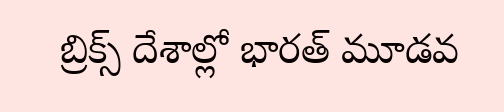బ్రిక్స్ దేశాల్లో భారత్ మూడవ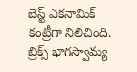బెస్ట్ ఎకనామిక్ కంట్రీగా నిలిచింది. బ్రిక్స్ భాగస్వామ్య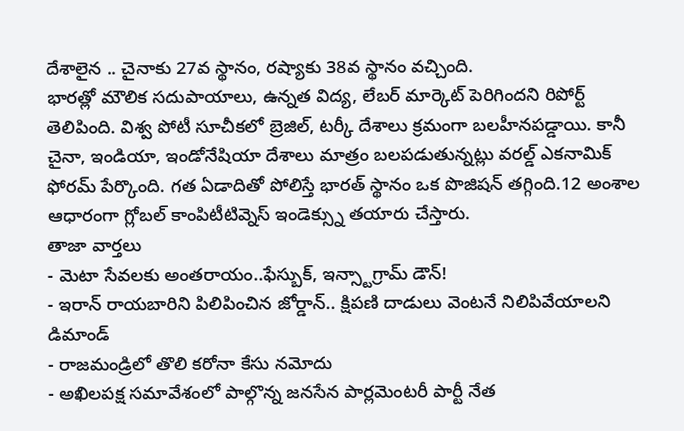దేశాలైన .. చైనాకు 27వ స్థానం, రష్యాకు 38వ స్థానం వచ్చింది.
భారత్లో మౌలిక సదుపాయాలు, ఉన్నత విద్య, లేబర్ మార్కెట్ పెరిగిందని రిపోర్ట్ తెలిపింది. విశ్వ పోటీ సూచీకలో బ్రెజిల్, టర్కీ దేశాలు క్రమంగా బలహీనపడ్డాయి. కానీ చైనా, ఇండియా, ఇండోనేషియా దేశాలు మాత్రం బలపడుతున్నట్లు వరల్డ్ ఎకనామిక్ ఫోరమ్ పేర్కొంది. గత ఏడాదితో పోలిస్తే భారత్ స్థానం ఒక పొజిషన్ తగ్గింది.12 అంశాల ఆధారంగా గ్లోబల్ కాంపిటీటివ్నెస్ ఇండెక్స్ను తయారు చేస్తారు.
తాజా వార్తలు
- మెటా సేవలకు అంతరాయం..ఫేస్బుక్, ఇన్స్టాగ్రామ్ డౌన్!
- ఇరాన్ రాయబారిని పిలిపించిన జోర్డాన్.. క్షిపణి దాడులు వెంటనే నిలిపివేయాలని డిమాండ్
- రాజమండ్రిలో తొలి కరోనా కేసు నమోదు
- అఖిలపక్ష సమావేశంలో పాల్గొన్న జనసేన పార్లమెంటరీ పార్టీ నేత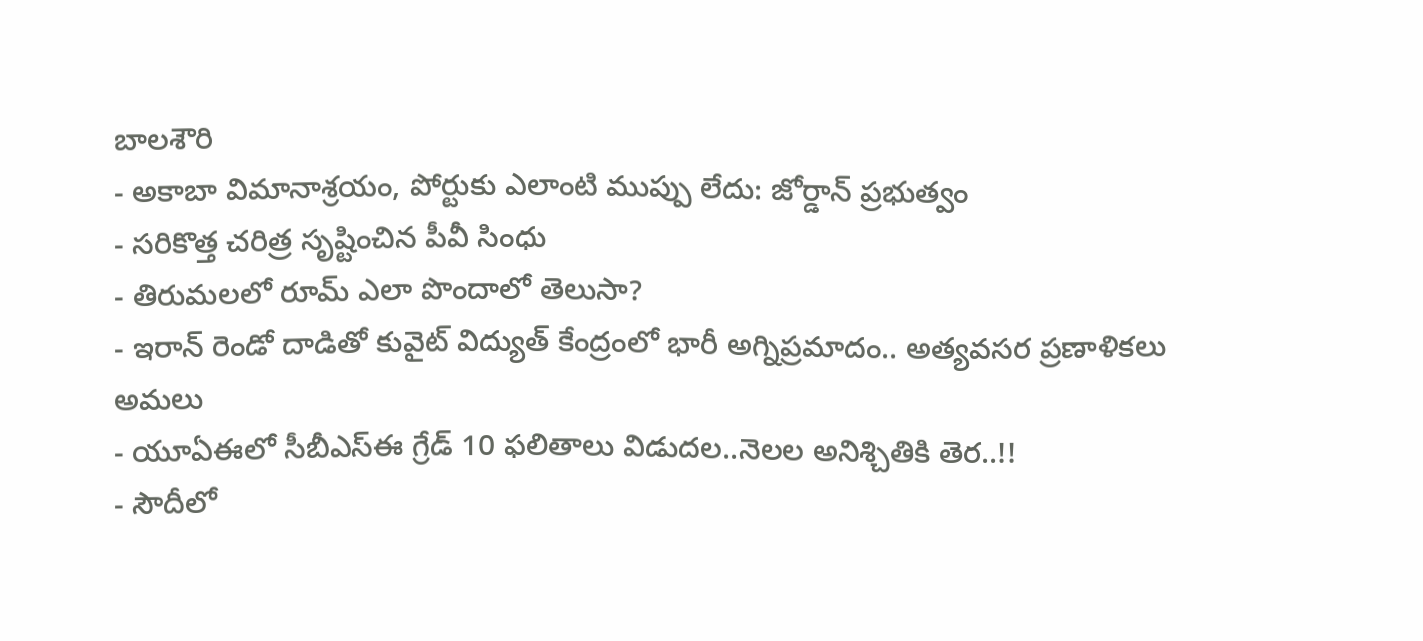బాలశౌరి
- అకాబా విమానాశ్రయం, పోర్టుకు ఎలాంటి ముప్పు లేదు: జోర్డాన్ ప్రభుత్వం
- సరికొత్త చరిత్ర సృష్టించిన పీవీ సింధు
- తిరుమలలో రూమ్ ఎలా పొందాలో తెలుసా?
- ఇరాన్ రెండో దాడితో కువైట్ విద్యుత్ కేంద్రంలో భారీ అగ్నిప్రమాదం.. అత్యవసర ప్రణాళికలు అమలు
- యూఏఈలో సీబీఎస్ఈ గ్రేడ్ 10 ఫలితాలు విడుదల..నెలల అనిశ్చితికి తెర..!!
- సౌదీలో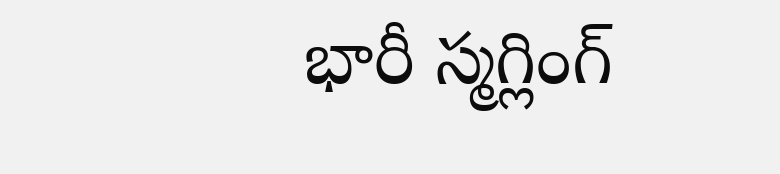భారీ స్మగ్లింగ్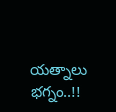యత్నాలు భగ్నం..!!